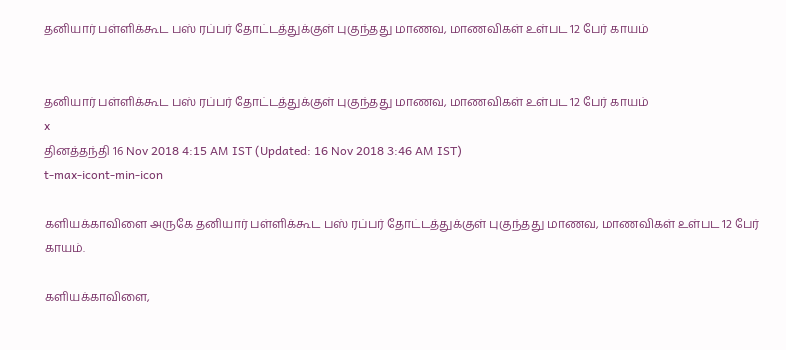தனியார் பள்ளிக்கூட பஸ் ரப்பர் தோட்டத்துக்குள் புகுந்தது மாணவ, மாணவிகள் உள்பட 12 பேர் காயம்


தனியார் பள்ளிக்கூட பஸ் ரப்பர் தோட்டத்துக்குள் புகுந்தது மாணவ, மாணவிகள் உள்பட 12 பேர் காயம்
x
தினத்தந்தி 16 Nov 2018 4:15 AM IST (Updated: 16 Nov 2018 3:46 AM IST)
t-max-icont-min-icon

களியக்காவிளை அருகே தனியார் பள்ளிக்கூட பஸ் ரப்பர் தோட்டத்துக்குள் புகுந்தது மாணவ, மாணவிகள் உள்பட 12 பேர் காயம்.

களியக்காவிளை,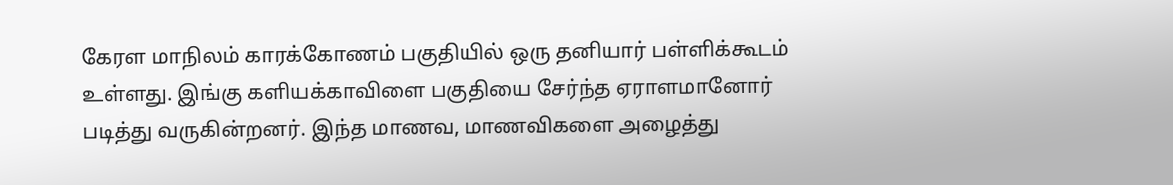கேரள மாநிலம் காரக்கோணம் பகுதியில் ஒரு தனியார் பள்ளிக்கூடம் உள்ளது. இங்கு களியக்காவிளை பகுதியை சேர்ந்த ஏராளமானோர் படித்து வருகின்றனர். இந்த மாணவ, மாணவிகளை அழைத்து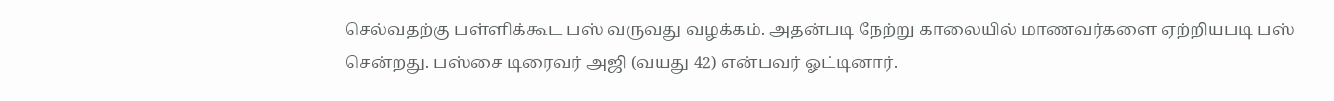செல்வதற்கு பள்ளிக்கூட பஸ் வருவது வழக்கம். அதன்படி நேற்று காலையில் மாணவர்களை ஏற்றியபடி பஸ் சென்றது. பஸ்சை டிரைவர் அஜி (வயது 42) என்பவர் ஓட்டினார்.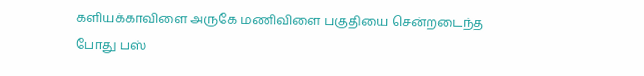களியக்காவிளை அருகே மணிவிளை பகுதியை சென்றடைந்த போது பஸ்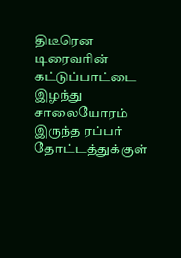திடீரென டிரைவரின் கட்டுப்பாட்டை இழந்து சாலையோரம் இருந்த ரப்பர் தோட்டத்துக்குள்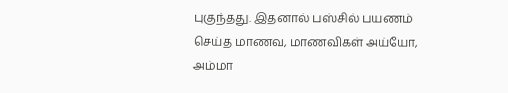புகுந்தது. இதனால் பஸ்சில் பயணம் செய்த மாணவ, மாணவிகள் அய்யோ, அம்மா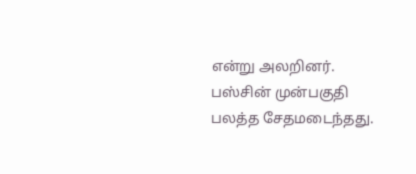என்று அலறினர். பஸ்சின் முன்பகுதி பலத்த சேதமடைந்தது.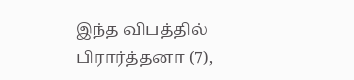இந்த விபத்தில் பிரார்த்தனா (7),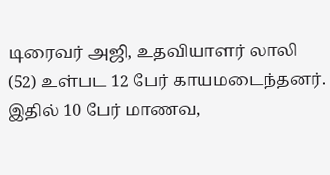டிரைவர் அஜி, உதவியாளர் லாலி (52) உள்பட 12 பேர் காயமடைந்தனர். இதில் 10 பேர் மாணவ,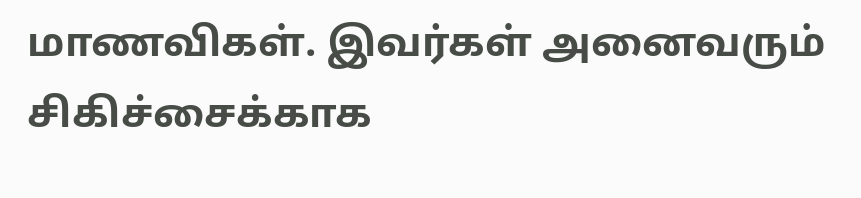மாணவிகள். இவர்கள் அனைவரும் சிகிச்சைக்காக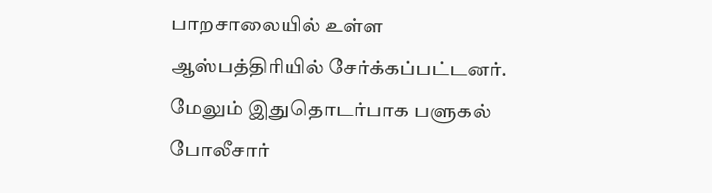பாறசாலையில் உள்ள ஆஸ்பத்திரியில் சேர்க்கப்பட்டனர். மேலும் இதுதொடர்பாக பளுகல் போலீசார்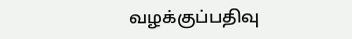வழக்குப்பதிவு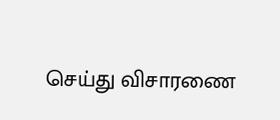செய்து விசாரணை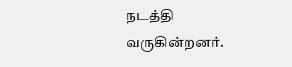நடத்தி வருகின்றனர்.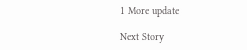1 More update

Next Story